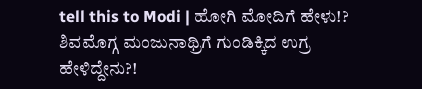tell this to Modi | ಹೋಗಿ ಮೋದಿಗೆ ಹೇಳು!? ಶಿವಮೊಗ್ಗ ಮಂಜುನಾಥ್ರಿಗೆ ಗುಂಡಿಕ್ಕಿದ ಉಗ್ರ ಹೇಳಿದ್ದೇನು?!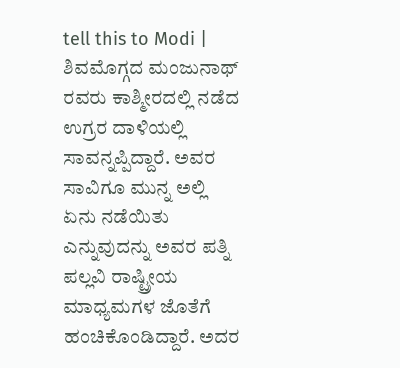tell this to Modi | ಶಿವಮೊಗ್ಗದ ಮಂಜುನಾಥ್ ರವರು ಕಾಶ್ಮೀರದಲ್ಲಿ ನಡೆದ ಉಗ್ರರ ದಾಳಿಯಲ್ಲಿ ಸಾವನ್ನಪ್ಪಿದ್ದಾರೆ. ಅವರ ಸಾವಿಗೂ ಮುನ್ನ ಅಲ್ಲಿ ಏನು ನಡೆಯಿತು ಎನ್ನುವುದನ್ನು ಅವರ ಪತ್ನಿ ಪಲ್ಲವಿ ರಾಷ್ಟ್ರೀಯ ಮಾಧ್ಯಮಗಳ ಜೊತೆಗೆ ಹಂಚಿಕೊಂಡಿದ್ದಾರೆ. ಅದರ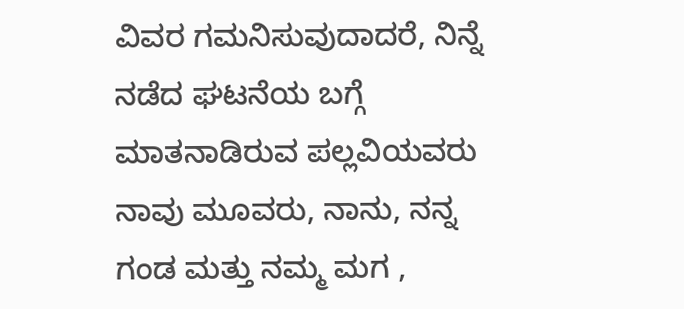ವಿವರ ಗಮನಿಸುವುದಾದರೆ, ನಿನ್ನೆ ನಡೆದ ಘಟನೆಯ ಬಗ್ಗೆ ಮಾತನಾಡಿರುವ ಪಲ್ಲವಿಯವರು ನಾವು ಮೂವರು, ನಾನು, ನನ್ನ ಗಂಡ ಮತ್ತು ನಮ್ಮ ಮಗ ,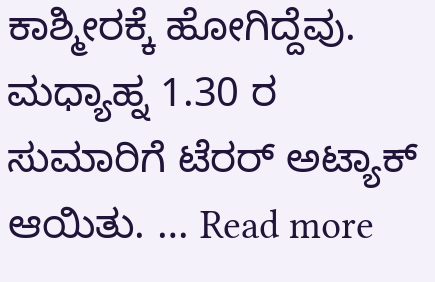ಕಾಶ್ಮೀರಕ್ಕೆ ಹೋಗಿದ್ದೆವು. ಮಧ್ಯಾಹ್ನ 1.30 ರ ಸುಮಾರಿಗೆ ಟೆರರ್ ಅಟ್ಯಾಕ್ ಆಯಿತು. … Read more